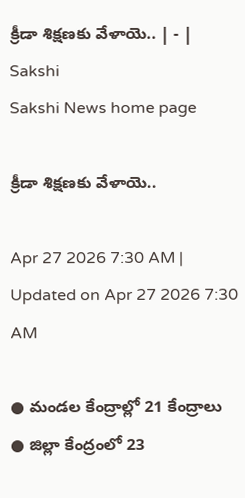క్రీడా శిక్షణకు వేళాయె.. | - | Sakshi
Sakshi News home page

క్రీడా శిక్షణకు వేళాయె..

Apr 27 2026 7:30 AM | Updated on Apr 27 2026 7:30 AM

● మండల కేంద్రాల్లో 21 కేంద్రాలు ● జిల్లా కేంద్రంలో 23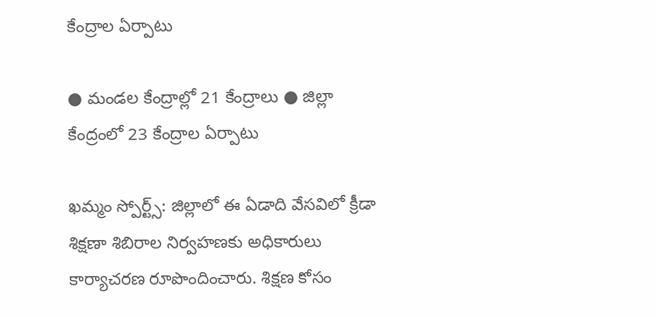కేంద్రాల ఏర్పాటు

● మండల కేంద్రాల్లో 21 కేంద్రాలు ● జిల్లా కేంద్రంలో 23 కేంద్రాల ఏర్పాటు

ఖమ్మం స్పోర్ట్స్‌: జిల్లాలో ఈ ఏడాది వేసవిలో క్రీడా శిక్షణా శిబిరాల నిర్వహణకు అధికారులు కార్యాచరణ రూపొందించారు. శిక్షణ కోసం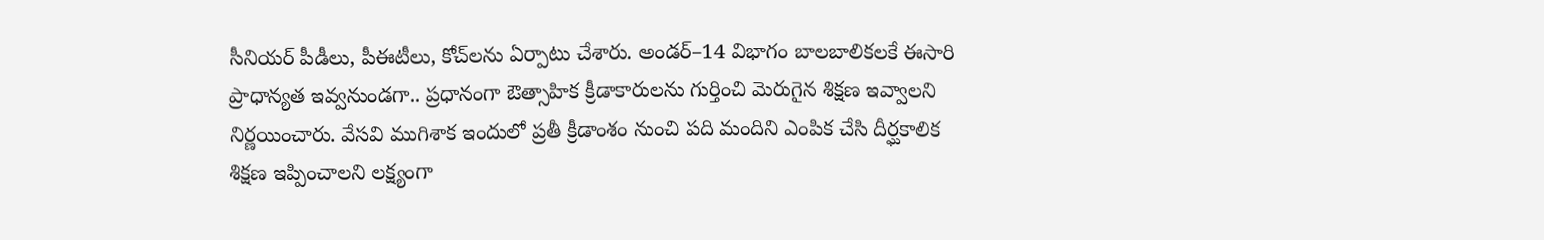సీనియర్‌ పీడీలు, పీఈటీలు, కోచ్‌లను ఏర్పాటు చేశారు. అండర్‌–14 విభాగం బాలబాలికలకే ఈసారి ప్రాధాన్యత ఇవ్వనుండగా.. ప్రధానంగా ఔత్సాహిక క్రీడాకారులను గుర్తించి మెరుగైన శిక్షణ ఇవ్వాలని నిర్ణయించారు. వేసవి ముగిశాక ఇందులో ప్రతీ క్రీడాంశం నుంచి పది మందిని ఎంపిక చేసి దీర్ఘకాలిక శిక్షణ ఇప్పించాలని లక్ష్యంగా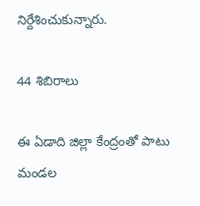నిర్దేశించుకున్నారు.

44 శిబిరాలు

ఈ ఏడాది జిల్లా కేంద్రంతో పాటు మండల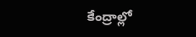కేంద్రాల్లో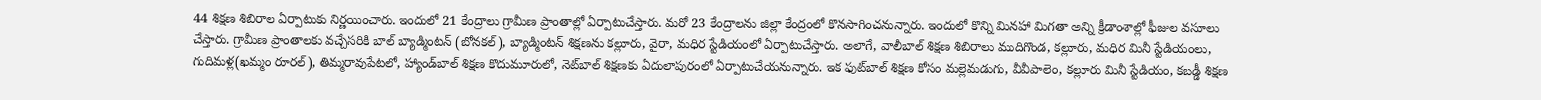44 శిక్షణ శిబిరాల ఏర్పాటుకు నిర్ణయించారు. ఇందులో 21 కేంద్రాలు గ్రామీణ ప్రాంతాల్లో ఏర్పాటుచేస్తారు. మరో 23 కేంద్రాలను జిల్లా కేంద్రంలో కొనసాగించనున్నారు. ఇందులో కొన్ని మినహా మిగతా అన్ని క్రీడాంశాల్లో ఫీజుల వసూలు చేస్తారు. గ్రామీణ ప్రాంతాలకు వచ్చేసరికి బాల్‌ బ్యాడ్మింటన్‌ (బోనకల్‌), బ్యాడ్మింటన్‌ శిక్షణను కల్లూరు, వైరా, మధిర స్టేడియంలో ఏర్పాటుచేస్తారు. అలాగే, వాలీబాల్‌ శిక్షణ శిబిరాలు ముదిగొండ, కల్లూరు, మధిర మినీ స్టేడియంలు, గుదిమళ్ల(ఖమ్మం రూరల్‌), తిమ్మరావుపేటలో, హ్యాండ్‌బాల్‌ శిక్షణ కొదుమూరులో, నెట్‌బాల్‌ శిక్షణకు ఏదులాపురంలో ఏర్పాటుచేయనున్నారు. ఇక ఫుట్‌బాల్‌ శిక్షణ కోసం మల్లెమడుగు, వీవీపాలెం, కల్లూరు మినీ స్టేడియం, కబడ్డీ శిక్షణ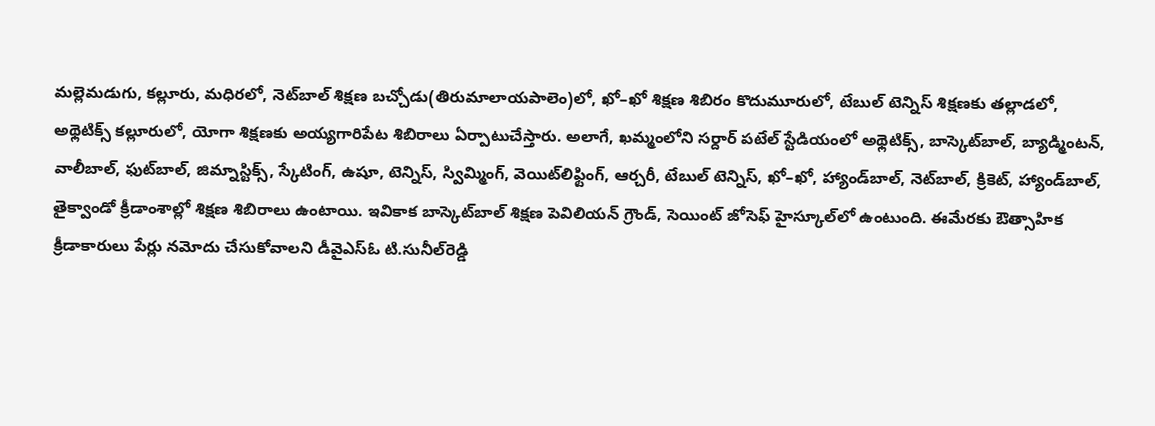మల్లెమడుగు, కల్లూరు, మధిరలో, నెట్‌బాల్‌ శిక్షణ బచ్చోడు(తిరుమాలాయపాలెం)లో, ఖో–ఖో శిక్షణ శిబిరం కొదుమూరులో, టేబుల్‌ టెన్నిస్‌ శిక్షణకు తల్లాడలో, అథ్లెటిక్స్‌ కల్లూరులో, యోగా శిక్షణకు అయ్యగారిపేట శిబిరాలు ఏర్పాటుచేస్తారు. అలాగే, ఖమ్మంలోని సర్దార్‌ పటేల్‌ స్టేడియంలో అథ్లెటిక్స్‌, బాస్కెట్‌బాల్‌, బ్యాడ్మింటన్‌, వాలీబాల్‌, ఫుట్‌బాల్‌, జిమ్నాస్టిక్స్‌, స్కేటింగ్‌, ఉషూ, టెన్నిస్‌, స్విమ్మింగ్‌, వెయిట్‌లిఫ్టింగ్‌, ఆర్చరీ, టేబుల్‌ టెన్నిస్‌, ఖో–ఖో, హ్యాండ్‌బాల్‌, నెట్‌బాల్‌, క్రికెట్‌, హ్యాండ్‌బాల్‌, తైక్వాండో క్రీడాంశాల్లో శిక్షణ శిబిరాలు ఉంటాయి. ఇవికాక బాస్కెట్‌బాల్‌ శిక్షణ పెవిలియన్‌ గ్రౌండ్‌, సెయింట్‌ జోసెఫ్‌ హైస్కూల్‌లో ఉంటుంది. ఈమేరకు ఔత్సాహిక క్రీడాకారులు పేర్లు నమోదు చేసుకోవాలని డీవైఎస్‌ఓ టి.సునీల్‌రెడ్డి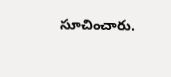సూచించారు.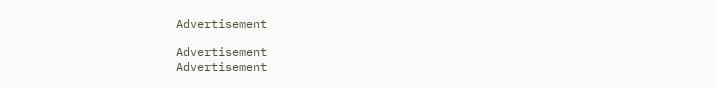Advertisement

Advertisement
Advertisement